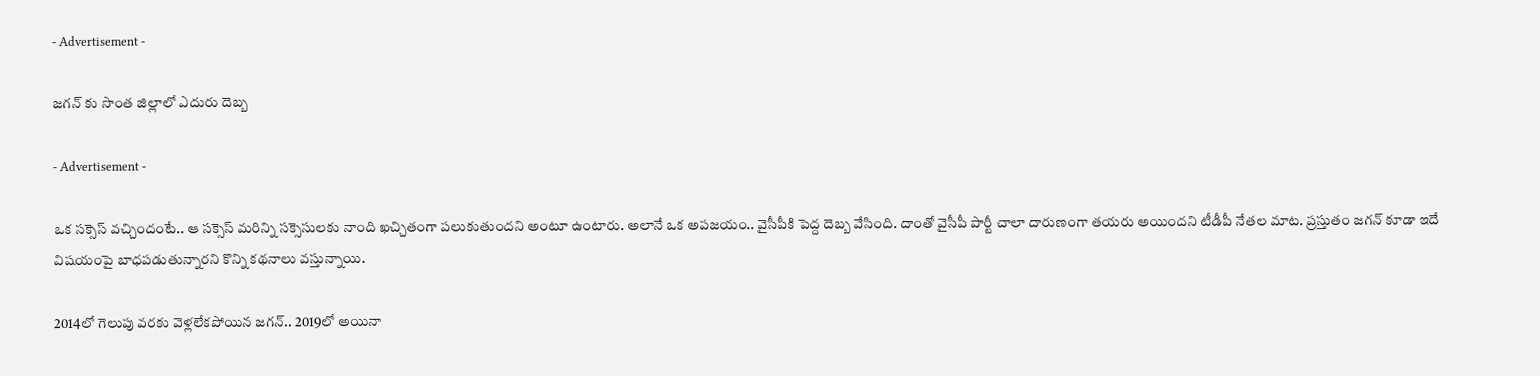- Advertisement -

జగన్ కు సొంత జిల్లాలో ఎదురు దెబ్బ

- Advertisement -

ఒక సక్సెస్ వచ్చిందంటే.. ఆ సక్సెస్ మరిన్ని సక్సెసులకు నాంది ఖచ్చితంగా పలుకుతుందని అంటూ ఉంటారు. అలానే ఒక అపజయం.. వైసీపీకి పెద్ద దెబ్బ వేసింది. దాంతో వైసీపీ పార్టీ చాలా దారుణంగా తయరు అయిందని టీడీపీ నేతల మాట. ప్రస్తుతం జగన్ కూడా ఇదే విషయంపై బాధపడుతున్నారని కొన్ని కథనాలు వస్తున్నాయి.

2014లో గెలుపు వరకు వెళ్లలేకపోయిన జగన్.. 2019లో అయినా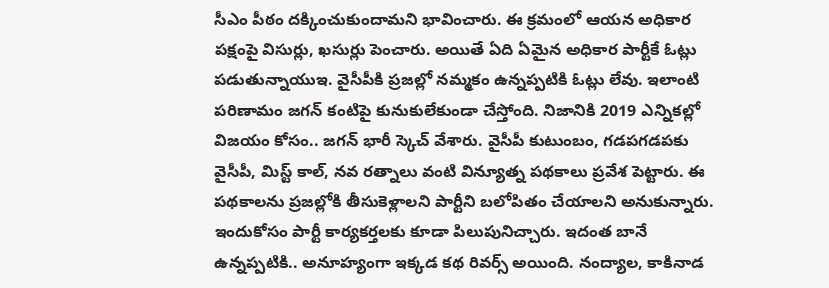సీఎం పీఠం దక్కించుకుందామని భావించారు. ఈ క్రమంలో ఆయన అధికార పక్షంపై విసుర్లు, ఖ‌సుర్లు పెంచారు. అయితే ఏది ఏమైన అధికార పార్టీకే ఓట్లు పడుతున్నాయుఇ. వైసీపీకి ప్రజల్లో నమ్మకం ఉన్నప్పటికి ఓట్లు లేవు. ఇలాంటి పరిణామం జగన్ కంటిపై కునుకులేకుండా చేస్తోంది. నిజానికి 2019 ఎన్నిక‌ల్లో విజ‌యం కోసం.. జగన్ భారీ స్కెచ్ వేశారు. వైసీపీ కుటుంబం, గడపగడపకు వైసీపీ, మిస్ట్ కాల్, నవ రత్నాలు వంటి విన్యూత్న పథకాలు ప్రవేశ పెట్టారు. ఈ పథకాలను ప్రజల్లోకి తీసుకెళ్లాలని పార్టీని బలోపితం చేయాలని అనుకున్నారు. ఇందుకోసం పార్టీ కార్యకర్తలకు కూడా పిలుపునిచ్చారు. ఇదంత బానే ఉన్నప్పటికి.. అనూహ్యంగా ఇక్కడ కథ రివర్స్ అయింది. నంద్యాల, కాకినాడ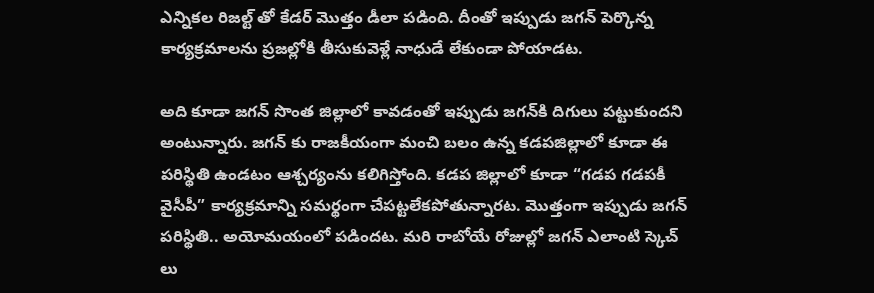ఎన్నికల రిజల్ట్ తో కేడర్ మొత్తం డీలా పడింది. దీంతో ఇప్పుడు జగన్ పెర్కొన్న కార్య‌క్ర‌మాల‌ను ప్ర‌జ‌ల్లోకి తీసుకువెళ్లే నాధుడే లేకుండా పోయాడ‌ట‌.

అది కూడా జగన్ సొంత జిల్లాలో కావ‌డంతో ఇప్పుడు జ‌గ‌న్‌కి దిగులు ప‌ట్టుకుంద‌ని అంటున్నారు. జగన్ కు రాజకీయంగా మంచి బలం ఉన్న కడపజిల్లాలో కూడా ఈ పరిస్థితి ఉండటం ఆశ్చర్యంను కలిగిస్తోంది. కడప జిల్లాలో కూడా “గడప గడపకీ వైసీపీ” కార్యక్రమాన్ని సమర్థంగా చేపట్టలేకపోతున్నారట. మొత్తంగా ఇప్పుడు జగన్ పరిస్థితి.. అయోమయంలో పడిందట. మరి రాబోయే రోజుల్లో జగన్ ఎలాంటి స్కెచ్ లు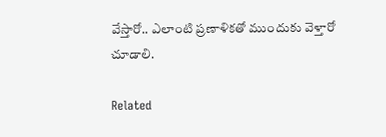వేస్తారో.. ఎలాంటి ప్రణాళికతో ముందుకు వెళ్తారో చూడాలి.

Related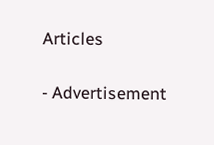Articles

- Advertisement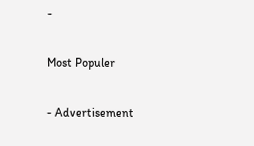-

Most Populer

- Advertisement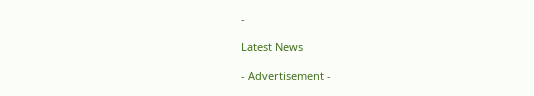-

Latest News

- Advertisement -